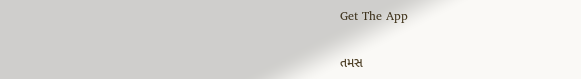Get The App

તમસ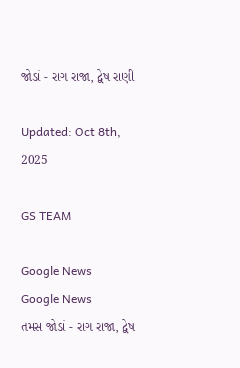જોડાં - રાગ રાજા, દ્વેષ રાણી

Updated: Oct 8th, 2025

GS TEAM

Google News
Google News
તમસ જોડાં - રાગ રાજા, દ્વેષ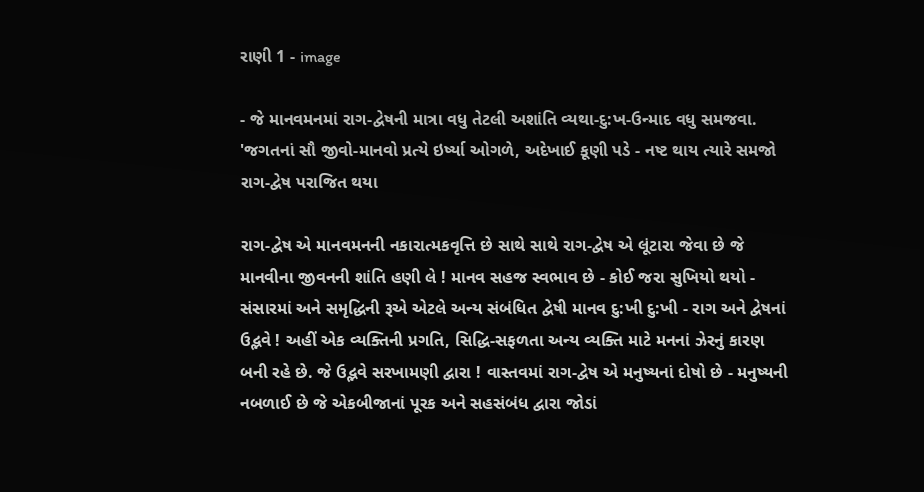રાણી 1 - image

- જે માનવમનમાં રાગ-દ્વેષની માત્રા વધુ તેટલી અશાંતિ વ્યથા-દુ:ખ-ઉન્માદ વધુ સમજવા. 'જગતનાં સૌ જીવો-માનવો પ્રત્યે ઇર્ષ્યા ઓગળે, અદેખાઈ કૂણી પડે - નષ્ટ થાય ત્યારે સમજો રાગ-દ્વેષ પરાજિત થયા

રાગ-દ્વેષ એ માનવમનની નકારાત્મકવૃત્તિ છે સાથે સાથે રાગ-દ્વેષ એ લૂંટારા જેવા છે જે માનવીના જીવનની શાંતિ હણી લે ! માનવ સહજ સ્વભાવ છે - કોઈ જરા સુખિયો થયો - સંસારમાં અને સમૃદ્ધિની રૂએ એટલે અન્ય સંબંધિત દ્વેષી માનવ દુ:ખી દુ:ખી - રાગ અને દ્વેષનાં ઉદ્ભવે ! અહીં એક વ્યક્તિની પ્રગતિ, સિદ્ધિ-સફળતા અન્ય વ્યક્તિ માટે મનનાં ઝેરનું કારણ બની રહે છે. જે ઉદ્ભવે સરખામણી દ્વારા ! વાસ્તવમાં રાગ-દ્વેષ એ મનુષ્યનાં દોષો છે - મનુષ્યની નબળાઈ છે જે એકબીજાનાં પૂરક અને સહસંબંધ દ્વારા જોડાં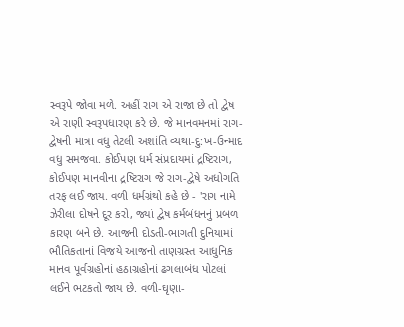સ્વરૂપે જોવા મળે. અહીં રાગ એ રાજા છે તો દ્વેષ એ રાણી સ્વરૂપધારણ કરે છે. જે માનવમનમાં રાગ-દ્વેષની માત્રા વધુ તેટલી અશાંતિ વ્યથા-દુ:ખ-ઉન્માદ વધુ સમજવા. કોઈપણ ધર્મ સંપ્રદાયમાં દ્રષ્ટિરાગ, કોઈપણ માનવીના દ્રષ્ટિરાગ જે રાગ-દ્વેષે અધોગતિ તરફ લઈ જાય. વળી ધર્મગ્રંથો કહે છે - 'રાગ નામે ઝેરીલા દોષને દૂર કરો, જ્યાં દ્વેષ કર્મબંધનનું પ્રબળ કારણ બને છે. આજની દોડતી-ભાગતી દુનિયામાં ભૌતિકતાનાં વિજયે આજનો તાણગ્રસ્ત આધુનિક માનવ પૂર્વગ્રહોનાં હઠાગ્રહોનાં ઢગલાબંધ પોટલાં લઈને ભટકતો જાય છે. વળી-ઘૃણા-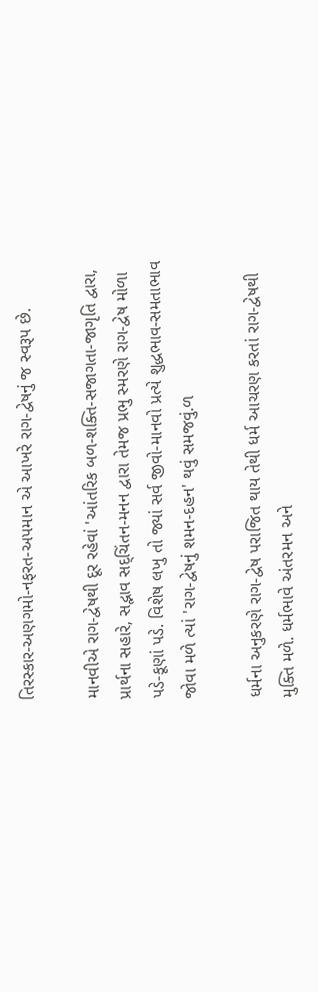તિરસ્કાર-અણગમો-નફરત-અપમાન એ આખરે રાગ-દ્વેષનું જ સ્વરૂપ છે.

માનવીએ રાગ-દ્વેષથી દૂર રહેવાં 'આંતરિક બળ-શક્તિ-સજાગતા-જાગૃતિ દ્વારા, પ્રાર્થના સહારે, સદ્ભાવ સદ્ચિંતન-મનન દ્વારા તેમજ પ્રભુ સ્મરણે રાગ-દ્વેષ મોળા પડે-કૂણાં પડે. વિશેષ લખુ તો જ્યાં સર્વ જીવો-માનવો પ્રત્યે શુદ્ધભાવ-સમતાભાવ જોવા મળે ત્યાં 'રાગ-દ્વેષનું શમન-દહન' થવું સમજવું.ળ

ધર્મના અનુકરણે રાગ-દ્વેષ પરાજિત થાય તેથી ધર્મ આચરણ કરતાં રાગ-દ્વેષથી મુક્તિ મળે. ધર્મભાવે અંતરમન અને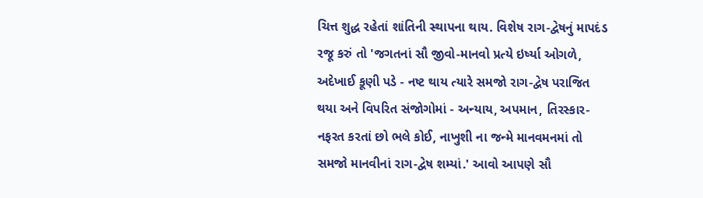ચિત્ત શુદ્ધ રહેતાં શાંતિની સ્થાપના થાય. વિશેષ રાગ-દ્વેષનું માપદંડ રજૂ કરું તો 'જગતનાં સૌ જીવો-માનવો પ્રત્યે ઇર્ષ્યા ઓગળે, અદેખાઈ કૂણી પડે - નષ્ટ થાય ત્યારે સમજો રાગ-દ્વેષ પરાજિત થયા અને વિપરિત સંજોગોમાં - અન્યાય, અપમાન, તિરસ્કાર-નફરત કરતાં છો ભલે કોઈ, નાખુશી ના જન્મે માનવમનમાં તો સમજો માનવીનાં રાગ-દ્વેષ શમ્યાં.' આવો આપણે સૌ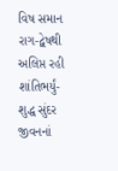વિષ સમાન રાગ-દ્વેષથી અલિપ્ત રહી શાંતિભર્યું-શુદ્ધ સુંદર જીવનનાં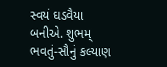સ્વયં ઘડવૈયા બનીએ. શુભમ્ ભવતું-સૌનું કલ્યાણ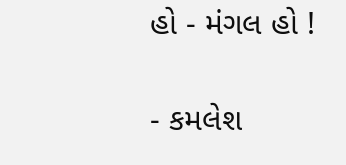હો - મંગલ હો !

- કમલેશ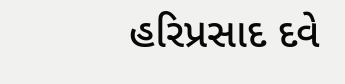હરિપ્રસાદ દવે